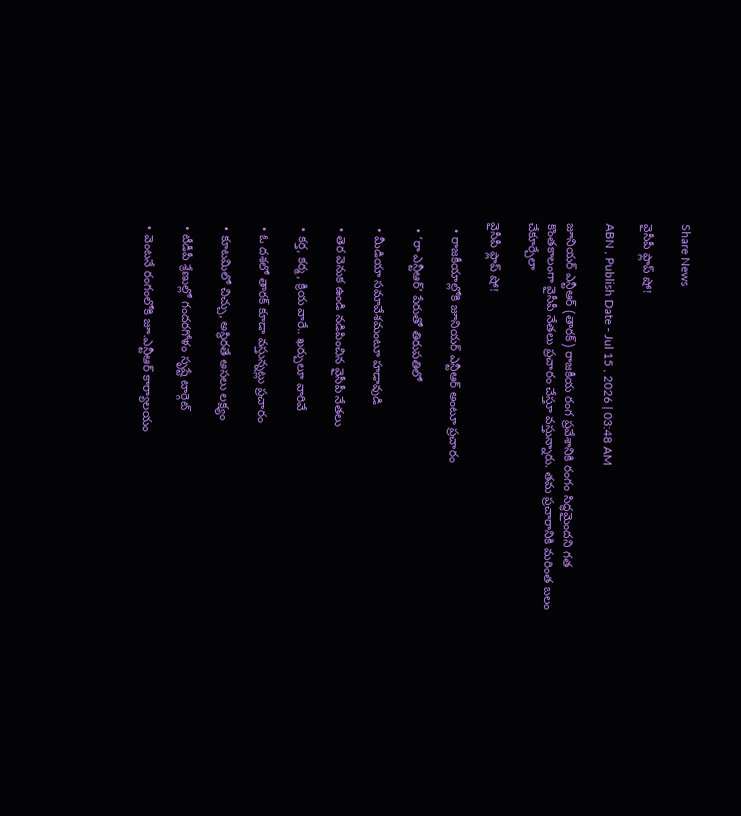Share News

వైసీపీ ఫ్లాప్‌ షో!

ABN , Publish Date - Jul 15 , 2026 | 03:48 AM

జూనియర్‌ ఎన్టీఆర్‌ (తారక్‌) రాజకీయ రంగ ప్రవేశానికి రంగం సిద్ధమైందని గత కొంతకాలంగా వైసీపీ నేతలు ప్రచారం చేస్తూ వస్తున్నారు. తమ ప్రచారానికి మరింత బలం చేకూర్చేలా

వైసీపీ ఫ్లాప్‌ షో!

  • రాజకీయాల్లోకి జూనియర్‌ ఎన్టీఆర్‌ అంటూ ప్రచారం

  • ‘రా ఎన్టీఆర్‌’ పేరుతో తిరుపతిలో

  • మీడియా సమావేశమంటూ హడావుడి

  • తెర వెనుక ఉండి నడిపించిన వైసీపీ నేతలు

  • కర్త, కర్మ, క్రియ వారే.. ఖర్చులూ వారివే

  • ఓ దశలో తారక్‌ కూడా వస్తున్నట్లు ప్రచారం

  • కూటమిలో చిచ్చు, అస్థిరతే అసలు లక్ష్యం

  • టీడీపీ శ్రేణుల్లో గందరగోళం సృష్టే టార్గెట్‌

  • వెంటనే రంగంలోకి జూ.ఎన్టీఆర్‌ కార్యాలయం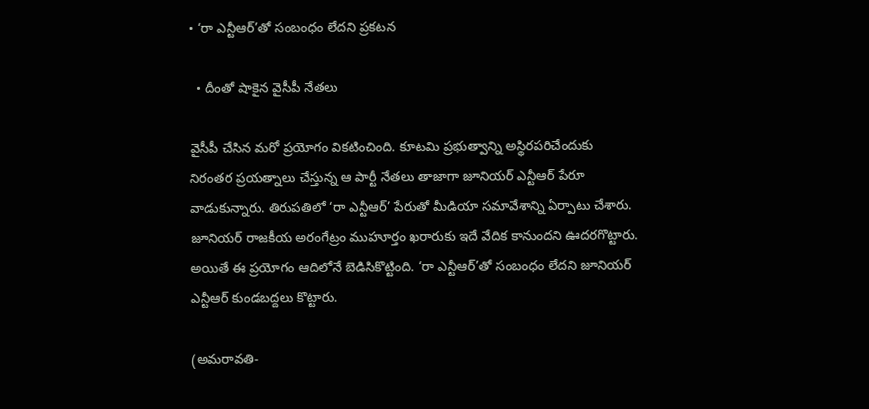• ‘రా ఎన్టీఆర్‌’తో సంబంధం లేదని ప్రకటన

  • దీంతో షాకైన వైసీపీ నేతలు

వైసీపీ చేసిన మరో ప్రయోగం వికటించింది. కూటమి ప్రభుత్వాన్ని అస్థిరపరిచేందుకు నిరంతర ప్రయత్నాలు చేస్తున్న ఆ పార్టీ నేతలు తాజాగా జూనియర్‌ ఎన్టీఆర్‌ పేరూ వాడుకున్నారు. తిరుపతిలో ‘రా ఎన్టీఆర్‌’ పేరుతో మీడియా సమావేశాన్ని ఏర్పాటు చేశారు. జూనియర్‌ రాజకీయ అరంగేట్రం ముహూర్తం ఖరారుకు ఇదే వేదిక కానుందని ఊదరగొట్టారు. అయితే ఈ ప్రయోగం ఆదిలోనే బెడిసికొట్టింది. ‘రా ఎన్టీఆర్‌’తో సంబంధం లేదని జూనియర్‌ ఎన్టీఆర్‌ కుండబద్దలు కొట్టారు.

(అమరావతి-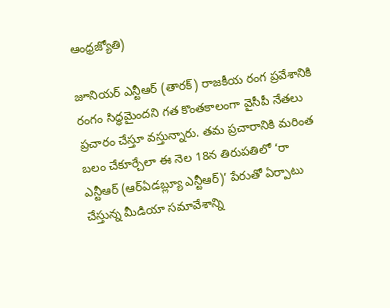ఆంధ్రజ్యోతి)

జూనియర్‌ ఎన్టీఆర్‌ (తారక్‌) రాజకీయ రంగ ప్రవేశానికి రంగం సిద్ధమైందని గత కొంతకాలంగా వైసీపీ నేతలు ప్రచారం చేస్తూ వస్తున్నారు. తమ ప్రచారానికి మరింత బలం చేకూర్చేలా ఈ నెల 18న తిరుపతిలో ‘రా ఎన్టీఆర్‌ (ఆర్‌ఏడబ్ల్యూ ఎన్టీఆర్‌)’ పేరుతో ఏర్పాటు చేస్తున్న మీడియా సమావేశాన్ని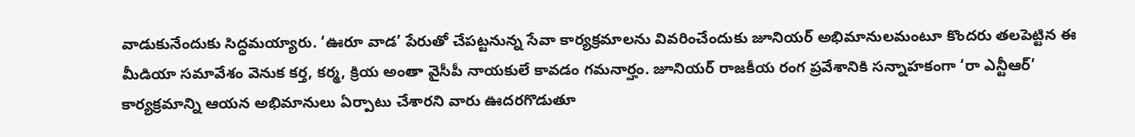వాడుకునేందుకు సిద్ధమయ్యారు. ‘ఊరూ వాడ’ పేరుతో చేపట్టనున్న సేవా కార్యక్రమాలను వివరించేందుకు జూనియర్‌ అభిమానులమంటూ కొందరు తలపెట్టిన ఈ మీడియా సమావేశం వెనుక కర్త, కర్మ, క్రియ అంతా వైసీపీ నాయకులే కావడం గమనార్హం. జూనియర్‌ రాజకీయ రంగ ప్రవేశానికి సన్నాహకంగా ‘రా ఎన్టీఆర్‌’ కార్యక్రమాన్ని ఆయన అభిమానులు ఏర్పాటు చేశారని వారు ఊదరగొడుతూ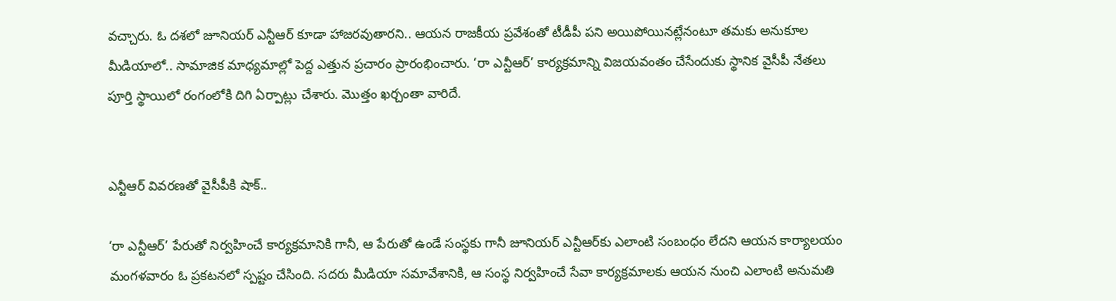వచ్చారు. ఓ దశలో జూనియర్‌ ఎన్టీఆర్‌ కూడా హాజరవుతారని.. ఆయన రాజకీయ ప్రవేశంతో టీడీపీ పని అయిపోయినట్లేనంటూ తమకు అనుకూల మీడియాలో.. సామాజిక మాధ్యమాల్లో పెద్ద ఎత్తున ప్రచారం ప్రారంభించారు. ‘రా ఎన్టీఆర్‌’ కార్యక్రమాన్ని విజయవంతం చేసేందుకు స్థానిక వైసీపీ నేతలు పూర్తి స్థాయిలో రంగంలోకి దిగి ఏర్పాట్లు చేశారు. మొత్తం ఖర్చంతా వారిదే.


ఎన్టీఆర్‌ వివరణతో వైసీపీకి షాక్‌..

‘రా ఎన్టీఆర్‌’ పేరుతో నిర్వహించే కార్యక్రమానికి గానీ, ఆ పేరుతో ఉండే సంస్థకు గానీ జూనియర్‌ ఎన్టీఆర్‌కు ఎలాంటి సంబంధం లేదని ఆయన కార్యాలయం మంగళవారం ఓ ప్రకటనలో స్పష్టం చేసింది. సదరు మీడియా సమావేశానికి, ఆ సంస్థ నిర్వహించే సేవా కార్యక్రమాలకు ఆయన నుంచి ఎలాంటి అనుమతి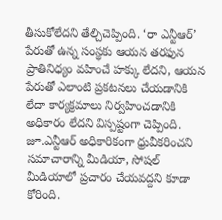తీసుకోలేదని తేల్చిచెప్పింది. ‘రా ఎన్టీఆర్‌’ పేరుతో ఉన్న సంస్థకు ఆయన తరఫున ప్రాతినిధ్యం వహించే హక్కు లేదని, ఆయన పేరుతో ఎలాంటి ప్రకటనలు చేయడానికి లేదా కార్యక్రమాలు నిర్వహించడానికి అధికారం లేదని విస్పష్టంగా చెప్పింది. జూ.ఎన్టీఆర్‌ అధికారికంగా ధ్రువీకరించని సమాచారాన్ని మీడియా, సోషల్‌ మీడియాలో ప్రచారం చేయవద్దని కూడా కోరింది.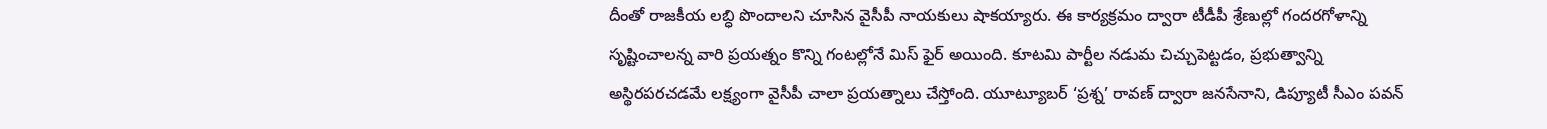దీంతో రాజకీయ లబ్ధి పొందాలని చూసిన వైసీపీ నాయకులు షాకయ్యారు. ఈ కార్యక్రమం ద్వారా టీడీపీ శ్రేణుల్లో గందరగోళాన్ని సృష్టించాలన్న వారి ప్రయత్నం కొన్ని గంటల్లోనే మిస్‌ ఫైర్‌ అయింది. కూటమి పార్టీల నడుమ చిచ్చుపెట్టడం, ప్రభుత్వాన్ని అస్థిరపరచడమే లక్ష్యంగా వైసీపీ చాలా ప్రయత్నాలు చేస్తోంది. యూట్యూబర్‌ ‘ప్రశ్న’ రావణ్‌ ద్వారా జనసేనాని, డిప్యూటీ సీఎం పవన్‌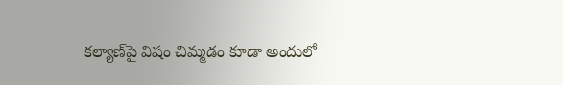కల్యాణ్‌పై విషం చిమ్మడం కూడా అందులో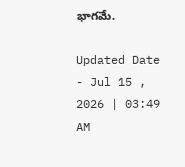భాగమే.

Updated Date - Jul 15 , 2026 | 03:49 AM